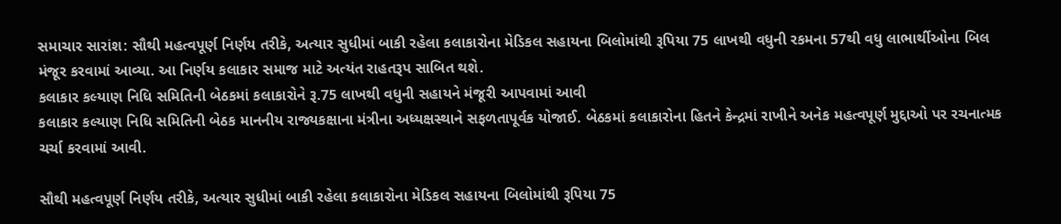સમાચાર સારાંશ: સૌથી મહત્વપૂર્ણ નિર્ણય તરીકે, અત્યાર સુધીમાં બાકી રહેલા કલાકારોના મેડિકલ સહાયના બિલોમાંથી રૂપિયા 75 લાખથી વધુની રકમના 57થી વધુ લાભાર્થીઓના બિલ મંજૂર કરવામાં આવ્યા. આ નિર્ણય કલાકાર સમાજ માટે અત્યંત રાહતરૂપ સાબિત થશે.
કલાકાર કલ્યાણ નિધિ સમિતિની બેઠકમાં કલાકારોને રૂ.75 લાખથી વધુની સહાયને મંજૂરી આપવામાં આવી
કલાકાર કલ્યાણ નિધિ સમિતિની બેઠક માનનીય રાજ્યકક્ષાના મંત્રીના અધ્યક્ષસ્થાને સફળતાપૂર્વક યોજાઈ. બેઠકમાં કલાકારોના હિતને કેન્દ્રમાં રાખીને અનેક મહત્વપૂર્ણ મુદ્દાઓ પર રચનાત્મક ચર્ચા કરવામાં આવી.

સૌથી મહત્વપૂર્ણ નિર્ણય તરીકે, અત્યાર સુધીમાં બાકી રહેલા કલાકારોના મેડિકલ સહાયના બિલોમાંથી રૂપિયા 75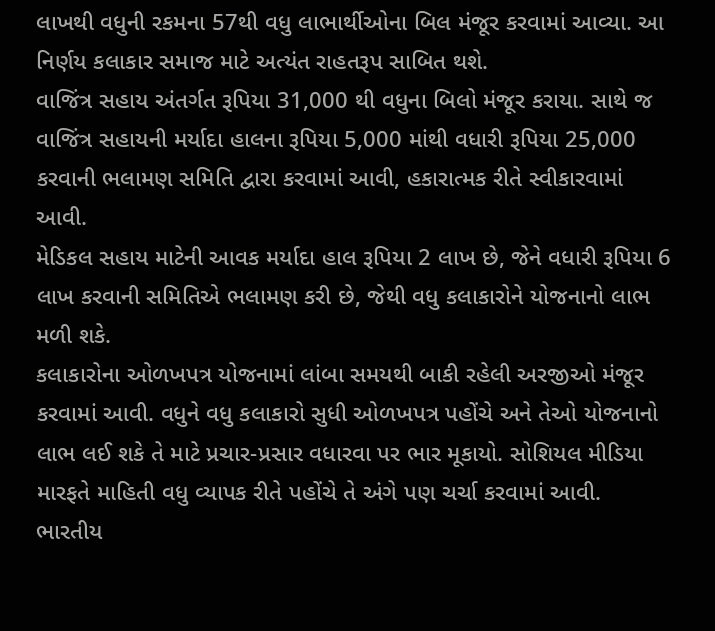લાખથી વધુની રકમના 57થી વધુ લાભાર્થીઓના બિલ મંજૂર કરવામાં આવ્યા. આ નિર્ણય કલાકાર સમાજ માટે અત્યંત રાહતરૂપ સાબિત થશે.
વાજિંત્ર સહાય અંતર્ગત રૂપિયા 31,000 થી વધુના બિલો મંજૂર કરાયા. સાથે જ વાજિંત્ર સહાયની મર્યાદા હાલના રૂપિયા 5,000 માંથી વધારી રૂપિયા 25,000 કરવાની ભલામણ સમિતિ દ્વારા કરવામાં આવી, હકારાત્મક રીતે સ્વીકારવામાં આવી.
મેડિકલ સહાય માટેની આવક મર્યાદા હાલ રૂપિયા 2 લાખ છે, જેને વધારી રૂપિયા 6 લાખ કરવાની સમિતિએ ભલામણ કરી છે, જેથી વધુ કલાકારોને યોજનાનો લાભ મળી શકે.
કલાકારોના ઓળખપત્ર યોજનામાં લાંબા સમયથી બાકી રહેલી અરજીઓ મંજૂર કરવામાં આવી. વધુને વધુ કલાકારો સુધી ઓળખપત્ર પહોંચે અને તેઓ યોજનાનો લાભ લઈ શકે તે માટે પ્રચાર-પ્રસાર વધારવા પર ભાર મૂકાયો. સોશિયલ મીડિયા મારફતે માહિતી વધુ વ્યાપક રીતે પહોંચે તે અંગે પણ ચર્ચા કરવામાં આવી.
ભારતીય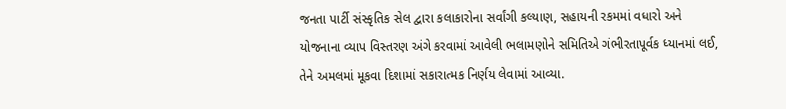જનતા પાર્ટી સંસ્કૃતિક સેલ દ્વારા કલાકારોના સર્વાંગી કલ્યાણ, સહાયની રકમમાં વધારો અને યોજનાના વ્યાપ વિસ્તરણ અંગે કરવામાં આવેલી ભલામણોને સમિતિએ ગંભીરતાપૂર્વક ધ્યાનમાં લઈ, તેને અમલમાં મૂકવા દિશામાં સકારાત્મક નિર્ણય લેવામાં આવ્યા.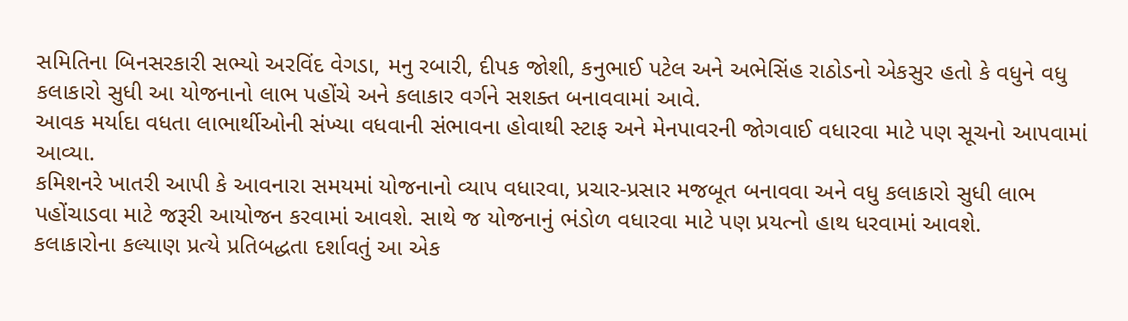સમિતિના બિનસરકારી સભ્યો અરવિંદ વેગડા, મનુ રબારી, દીપક જોશી, કનુભાઈ પટેલ અને અભેસિંહ રાઠોડનો એકસુર હતો કે વધુને વધુ કલાકારો સુધી આ યોજનાનો લાભ પહોંચે અને કલાકાર વર્ગને સશક્ત બનાવવામાં આવે.
આવક મર્યાદા વધતા લાભાર્થીઓની સંખ્યા વધવાની સંભાવના હોવાથી સ્ટાફ અને મેનપાવરની જોગવાઈ વધારવા માટે પણ સૂચનો આપવામાં આવ્યા.
કમિશનરે ખાતરી આપી કે આવનારા સમયમાં યોજનાનો વ્યાપ વધારવા, પ્રચાર-પ્રસાર મજબૂત બનાવવા અને વધુ કલાકારો સુધી લાભ પહોંચાડવા માટે જરૂરી આયોજન કરવામાં આવશે. સાથે જ યોજનાનું ભંડોળ વધારવા માટે પણ પ્રયત્નો હાથ ધરવામાં આવશે.
કલાકારોના કલ્યાણ પ્રત્યે પ્રતિબદ્ધતા દર્શાવતું આ એક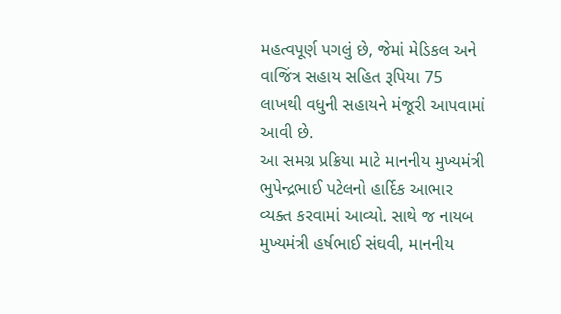મહત્વપૂર્ણ પગલું છે, જેમાં મેડિકલ અને વાજિંત્ર સહાય સહિત રૂપિયા 75 લાખથી વધુની સહાયને મંજૂરી આપવામાં આવી છે.
આ સમગ્ર પ્રક્રિયા માટે માનનીય મુખ્યમંત્રી ભુપેન્દ્રભાઈ પટેલનો હાર્દિક આભાર વ્યક્ત કરવામાં આવ્યો. સાથે જ નાયબ મુખ્યમંત્રી હર્ષભાઈ સંઘવી, માનનીય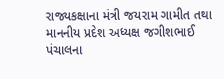રાજ્યકક્ષાના મંત્રી જયરામ ગામીત તથા માનનીય પ્રદેશ અધ્યક્ષ જગીશભાઈ પંચાલના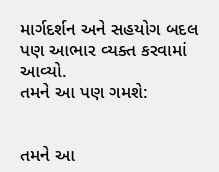માર્ગદર્શન અને સહયોગ બદલ પણ આભાર વ્યક્ત કરવામાં આવ્યો.
તમને આ પણ ગમશે:


તમને આ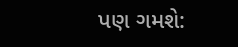પણ ગમશે: